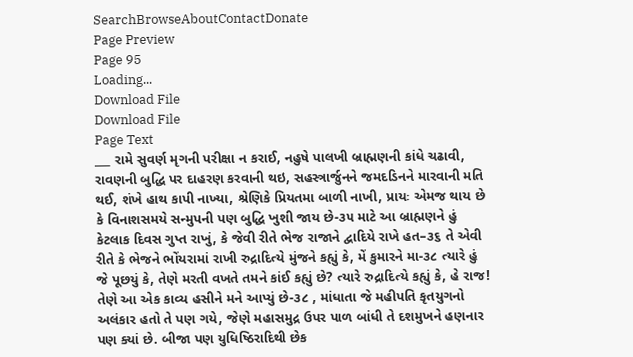SearchBrowseAboutContactDonate
Page Preview
Page 95
Loading...
Download File
Download File
Page Text
___ રામે સુવર્ણ મૃગની પરીક્ષા ન કરાઈ, નહુષે પાલખી બ્રાહ્મણની કાંધે ચઢાવી, રાવણની બુદ્ધિ પર દાહરણ કરવાની થઇ, સહસ્ત્રાર્જુનને જમદડિનને મારવાની મતિ થઈ, શંખે હાથ કાપી નાખ્યા, શ્રેણિકે પ્રિયતમા બાળી નાખી, પ્રાયઃ એમજ થાય છે કે વિનાશસમયે સન્મુપની પણ બુદ્ધિ ખુશી જાય છે-૩૫ માટે આ બ્રાહ્મણને હું કેટલાક દિવસ ગુપ્ત રાખું, કે જેવી રીતે ભેજ રાજાને દ્વાદિયે રાખે હત–૩૬ તે એવી રીતે કે ભેજને ભોંયરામાં રાખી રુદ્રાદિત્યે મુંજને કહ્યું કે, મેં કુમારને મા-૩૮ ત્યારે હું જે પૂછયું કે, તેણે મરતી વખતે તમને કાંઈ કહ્યું છે? ત્યારે રુદ્રાદિત્યે કહ્યું કે, હે રાજ! તેણે આ એક કાવ્ય હસીને મને આપ્યું છે-૩૮ , માંધાતા જે મહીપતિ કૃતયુગનો અલંકાર હતો તે પણ ગયે, જેણે મહાસમુદ્ર ઉપર પાળ બાંધી તે દશમુખને હણનાર પણ ક્યાં છે. બીજા પણ યુધિષ્ઠિરાદિથી છેક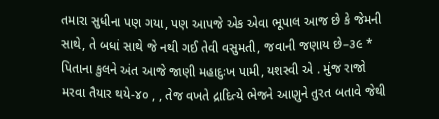તમારા સુધીના પણ ગયા, પણ આપજે એક એવા ભૂપાલ આજ છે કે જેમની સાથે, તે બધાં સાથે જે નથી ગઈ તેવી વસુમતી, જવાની જણાય છે–૩૯ * પિતાના કુલને અંત આજે જાણી મહાદુઃખ પામી, યશસ્વી એ . મુંજ રાજો મરવા તૈયાર થયે-૪૦ , , તેજ વખતે દ્રાદિત્યે ભેજને આણુને તુરત બતાવે જેથી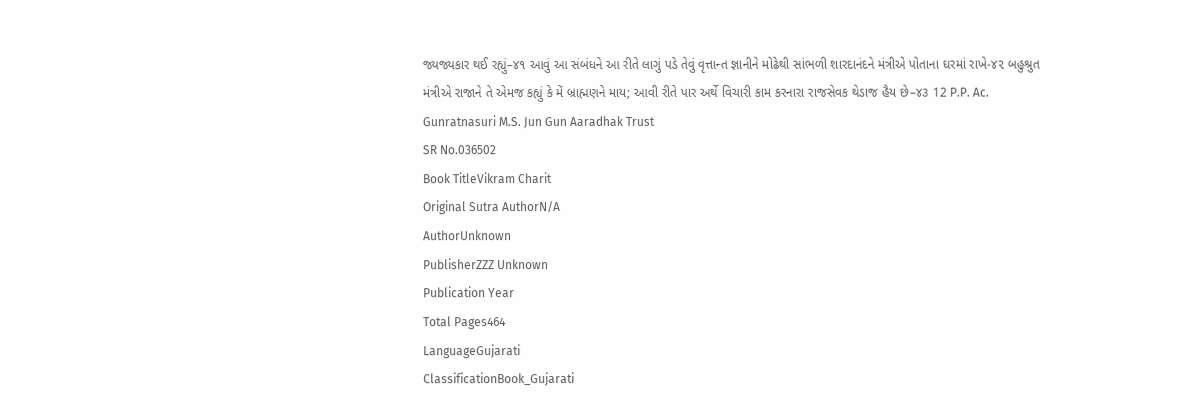જ્યજ્યકાર થઈ રહ્યું–૪૧ આવું આ સંબંધને આ રીતે લાગું પડે તેવું વૃત્તાન્ત જ્ઞાનીને મોઢેથી સાંભળી શારદાનંદને મંત્રીએ પોતાના ઘરમાં રાખે-૪૨ બહુશ્રુત મંત્રીએ રાજાને તે એમજ કહ્યું કે મેં બ્રાહ્મણને માય; આવી રીતે પાર અર્થે વિચારી કામ કરનારા રાજસેવક થેડાજ હૈય છે–૪૩ 12 P.P. Ac. Gunratnasuri M.S. Jun Gun Aaradhak Trust
SR No.036502
Book TitleVikram Charit
Original Sutra AuthorN/A
AuthorUnknown
PublisherZZZ Unknown
Publication Year
Total Pages464
LanguageGujarati
ClassificationBook_Gujarati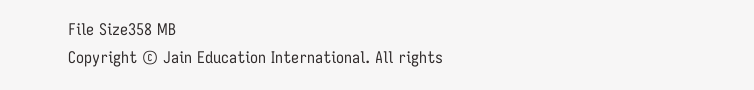File Size358 MB
Copyright © Jain Education International. All rights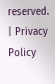reserved. | Privacy Policy